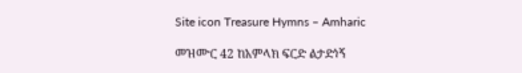Site icon Treasure Hymns – Amharic

መዝሙር 42 ከአምላክ ፍርድ ልታድነኝ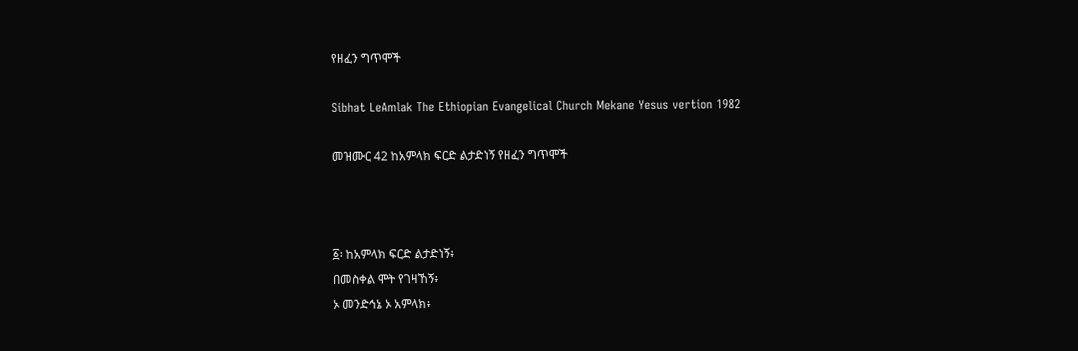የዘፈን ግጥሞች

Sibhat LeAmlak The Ethiopian Evangelical Church Mekane Yesus vertion 1982

መዝሙር 42 ከአምላክ ፍርድ ልታድነኝ የዘፈን ግጥሞች



፩፡ ከአምላክ ፍርድ ልታድነኝ፥
በመስቀል ሞት የገዛኸኝ፥
ኦ መንድኅኔ ኦ አምላክ፥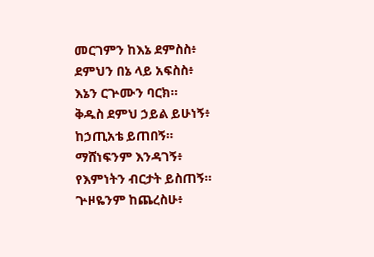መርገምን ከእኔ ደምስስ፥
ደምህን በኔ ላይ አፍስስ፥
እኔን ርጕሙን ባርክ።
ቅዱስ ደምህ ኃይል ይሁነኝ፥
ከኃጢአቴ ይጠበኝ።
ማሸነፍንም እንዳገኝ፥
የእምነትን ብርታት ይስጠኝ።
ጕዞዬንም ከጨረስሁ፥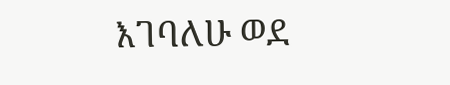እገባለሁ ወደ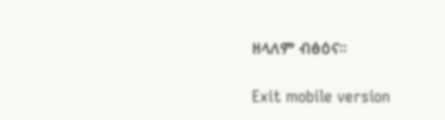ዘላለም ብፅዕና።

Exit mobile version